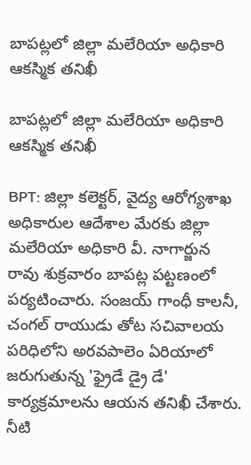బాపట్లలో జిల్లా మలేరియా అధికారి ఆకస్మిక తనిఖీ

బాపట్లలో జిల్లా మలేరియా అధికారి ఆకస్మిక తనిఖీ

BPT: జిల్లా కలెక్టర్, వైద్య ఆరోగ్యశాఖ అధికారుల ఆదేశాల మేరకు జిల్లా మలేరియా అధికారి వీ. నాగార్జున రావు శుక్రవారం బాపట్ల పట్టణంలో పర్యటించారు. సంజయ్ గాంధీ కాలనీ, చంగల్ రాయుడు తోట సచివాలయ పరిధిలోని అరవపాలెం ఏరియాలో జరుగుతున్న 'ఫ్రైడే డ్రై డే' కార్యక్రమాలను ఆయన తనిఖీ చేశారు. నీటి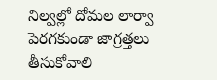నిల్వల్లో దోమల లార్వా పెరగకుండా జాగ్రత్తలు తీసుకోవాలి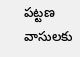పట్టణ వాసులకు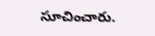సూచించారు.